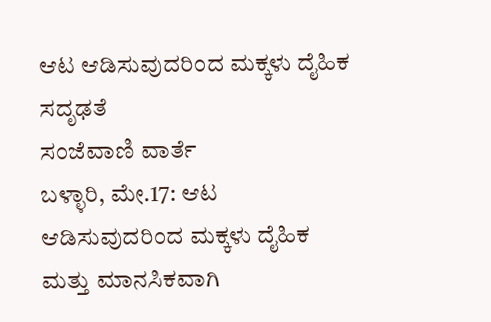ಆಟ ಆಡಿಸುವುದರಿಂದ ಮಕ್ಕಳು ದೈಹಿಕ ಸದೃಢತೆ
ಸಂಜೆವಾಣಿ ವಾರ್ತೆ
ಬಳ್ಳಾರಿ, ಮೇ.17: ಆಟ ಆಡಿಸುವುದರಿಂದ ಮಕ್ಕಳು ದೈಹಿಕ ಮತ್ತು ಮಾನಸಿಕವಾಗಿ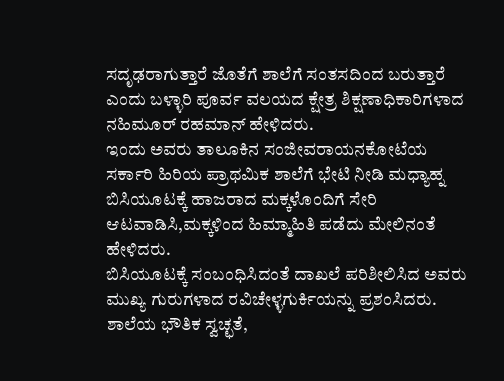ಸದೃಢರಾಗುತ್ತಾರೆ ಜೊತೆಗೆ ಶಾಲೆಗೆ ಸಂತಸದಿಂದ ಬರುತ್ತಾರೆ ಎಂದು ಬಳ್ಳಾರಿ ಪೂರ್ವ ವಲಯದ ಕ್ಷೇತ್ರ ಶಿಕ್ಷಣಾಧಿಕಾರಿಗಳಾದ ನಹಿಮೂರ್ ರಹಮಾನ್ ಹೇಳಿದರು.
ಇಂದು ಅವರು ತಾಲೂಕಿನ ಸಂಜೀವರಾಯನಕೋಟೆಯ ಸರ್ಕಾರಿ ಹಿರಿಯ ಪ್ರಾಥಮಿಕ ಶಾಲೆಗೆ ಭೇಟಿ ನೀಡಿ ಮಧ್ಯಾಹ್ನ ಬಿಸಿಯೂಟಕ್ಕೆ ಹಾಜರಾದ ಮಕ್ಕಳೊಂದಿಗೆ ಸೇರಿ ಆಟವಾಡಿಸಿ,ಮಕ್ಕಳಿಂದ ಹಿಮ್ಮಾಹಿತಿ ಪಡೆದು ಮೇಲಿನಂತೆ ಹೇಳಿದರು.
ಬಿಸಿಯೂಟಕ್ಕೆ ಸಂಬಂಧಿಸಿದಂತೆ ದಾಖಲೆ ಪರಿಶೀಲಿಸಿದ ಅವರು ಮುಖ್ಯ ಗುರುಗಳಾದ ರವಿಚೇಳ್ಳಗುರ್ಕಿಯನ್ನು ಪ್ರಶಂಸಿದರು.
ಶಾಲೆಯ ಭೌತಿಕ ಸ್ವಚ್ಛತೆ,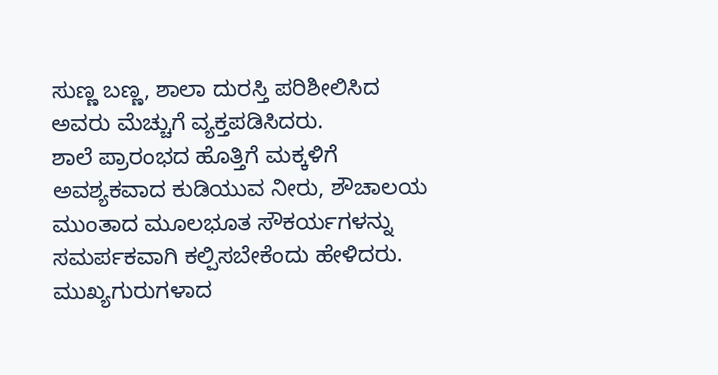ಸುಣ್ಣ ಬಣ್ಣ, ಶಾಲಾ ದುರಸ್ತಿ ಪರಿಶೀಲಿಸಿದ ಅವರು ಮೆಚ್ಚುಗೆ ವ್ಯಕ್ತಪಡಿಸಿದರು.
ಶಾಲೆ ಪ್ರಾರಂಭದ ಹೊತ್ತಿಗೆ ಮಕ್ಕಳಿಗೆ ಅವಶ್ಯಕವಾದ ಕುಡಿಯುವ ನೀರು, ಶೌಚಾಲಯ ಮುಂತಾದ ಮೂಲಭೂತ ಸೌಕರ್ಯಗಳನ್ನು ಸಮರ್ಪಕವಾಗಿ ಕಲ್ಪಿಸಬೇಕೆಂದು ಹೇಳಿದರು.
ಮುಖ್ಯಗುರುಗಳಾದ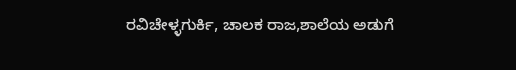ರವಿಚೇಳ್ಳಗುರ್ಕಿ, ಚಾಲಕ ರಾಜ,ಶಾಲೆಯ ಅಡುಗೆ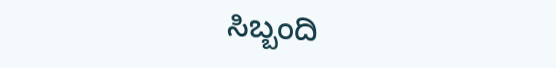ಸಿಬ್ಬಂದಿ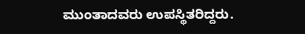ಮುಂತಾದವರು ಉಪಸ್ಥಿತರಿದ್ದರು.